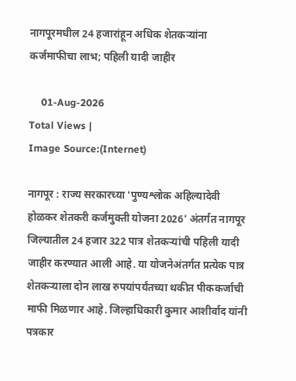नागपूरमधील 24 हजारांहून अधिक शेतकऱ्यांना कर्जमाफीचा लाभ; पहिली यादी जाहीर

    01-Aug-2026
Total Views |
Image Source:(Internet)

नागपूर : राज्य सरकारच्या 'पुण्यश्लोक अहिल्यादेवी होळकर शेतकरी कर्जमुक्ती योजना 2026' अंतर्गत नागपूर जिल्यातील 24 हजार 322 पात्र शेतकऱ्यांची पहिली यादी जाहीर करण्यात आली आहे. या योजनेअंतर्गत प्रत्येक पात्र शेतकऱ्याला दोन लाख रुपयांपर्यंतच्या थकीत पीककर्जाची माफी मिळणार आहे. जिल्हाधिकारी कुमार आशीर्वाद यांनी पत्रकार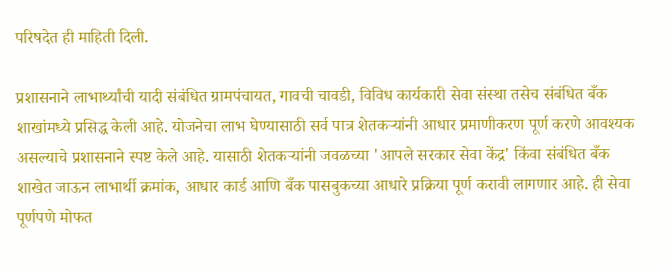परिषदेत ही माहिती दिली.

प्रशासनाने लाभार्थ्यांची यादी संबंधित ग्रामपंचायत, गावची चावडी, विविध कार्यकारी सेवा संस्था तसेच संबंधित बँक शाखांमध्ये प्रसिद्ध केली आहे. योजनेचा लाभ घेण्यासाठी सर्व पात्र शेतकऱ्यांनी आधार प्रमाणीकरण पूर्ण करणे आवश्यक असल्याचे प्रशासनाने स्पष्ट केले आहे. यासाठी शेतकऱ्यांनी जवळच्या 'आपले सरकार सेवा केंद्र' किंवा संबंधित बँक शाखेत जाऊन लाभार्थी क्रमांक, आधार कार्ड आणि बँक पासबुकच्या आधारे प्रक्रिया पूर्ण करावी लागणार आहे. ही सेवा पूर्णपणे मोफत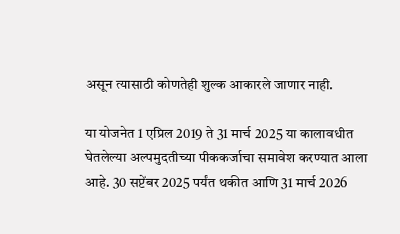असून त्यासाठी कोणतेही शुल्क आकारले जाणार नाही.

या योजनेत 1 एप्रिल 2019 ते 31 मार्च 2025 या कालावधीत घेतलेल्या अल्पमुदतीच्या पीककर्जाचा समावेश करण्यात आला आहे. 30 सप्टेंबर 2025 पर्यंत थकीत आणि 31 मार्च 2026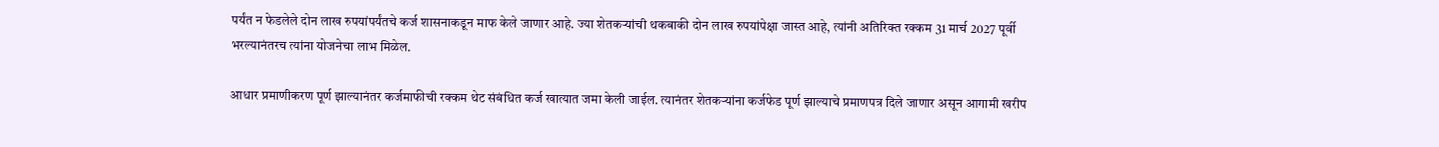पर्यंत न फेडलेले दोन लाख रुपयांपर्यंतचे कर्ज शासनाकडून माफ केले जाणार आहे. ज्या शेतकऱ्यांची थकबाकी दोन लाख रुपयांपेक्षा जास्त आहे, त्यांनी अतिरिक्त रक्कम 31 मार्च 2027 पूर्वी भरल्यानंतरच त्यांना योजनेचा लाभ मिळेल.

आधार प्रमाणीकरण पूर्ण झाल्यानंतर कर्जमाफीची रक्कम थेट संबंधित कर्ज खात्यात जमा केली जाईल. त्यानंतर शेतकऱ्यांना कर्जफेड पूर्ण झाल्याचे प्रमाणपत्र दिले जाणार असून आगामी खरीप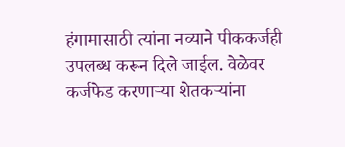हंगामासाठी त्यांना नव्याने पीककर्जही उपलब्ध करून दिले जाईल. वेळेवर कर्जफेड करणाऱ्या शेतकऱ्यांना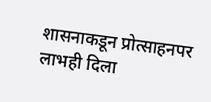शासनाकडून प्रोत्साहनपर लाभही दिला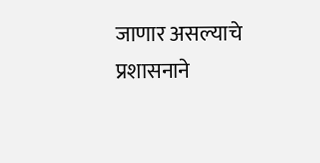जाणार असल्याचे प्रशासनाने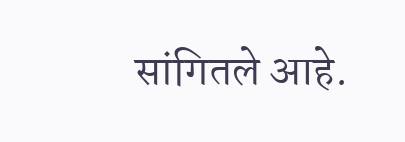सांगितले आहे.